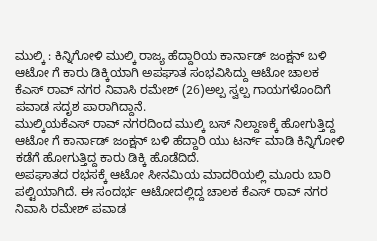ಮುಲ್ಕಿ : ಕಿನ್ನಿಗೋಳಿ ಮುಲ್ಕಿ ರಾಜ್ಯ ಹೆದ್ದಾರಿಯ ಕಾರ್ನಾಡ್ ಜಂಕ್ಷನ್ ಬಳಿ ಆಟೋ ಗೆ ಕಾರು ಡಿಕ್ಕಿಯಾಗಿ ಅಪಘಾತ ಸಂಭವಿಸಿದ್ದು ಆಟೋ ಚಾಲಕ ಕೆಎಸ್ ರಾವ್ ನಗರ ನಿವಾಸಿ ರಮೇಶ್ (26)ಅಲ್ಪ ಸ್ವಲ್ಪ ಗಾಯಗಳೊಂದಿಗೆ ಪವಾಡ ಸದೃಶ ಪಾರಾಗಿದ್ದಾನೆ.
ಮುಲ್ಕಿಯಕೆಎಸ್ ರಾವ್ ನಗರದಿಂದ ಮುಲ್ಕಿ ಬಸ್ ನಿಲ್ದಾಣಕ್ಕೆ ಹೋಗುತ್ತಿದ್ದ ಆಟೋ ಗೆ ಕಾರ್ನಾಡ್ ಜಂಕ್ಷನ್ ಬಳಿ ಹೆದ್ದಾರಿ ಯು ಟರ್ನ್ ಮಾಡಿ ಕಿನ್ನಿಗೋಳಿ ಕಡೆಗೆ ಹೋಗುತ್ತಿದ್ದ ಕಾರು ಡಿಕ್ಕಿ ಹೊಡೆದಿದೆ.
ಅಪಘಾತದ ರಭಸಕ್ಕೆ ಆಟೋ ಸೀನಮಿಯ ಮಾದರಿಯಲ್ಲಿ ಮೂರು ಬಾರಿ ಪಲ್ಟಿಯಾಗಿದೆ. ಈ ಸಂದರ್ಭ ಆಟೋದಲ್ಲಿದ್ದ ಚಾಲಕ ಕೆಎಸ್ ರಾವ್ ನಗರ ನಿವಾಸಿ ರಮೇಶ್ ಪವಾಡ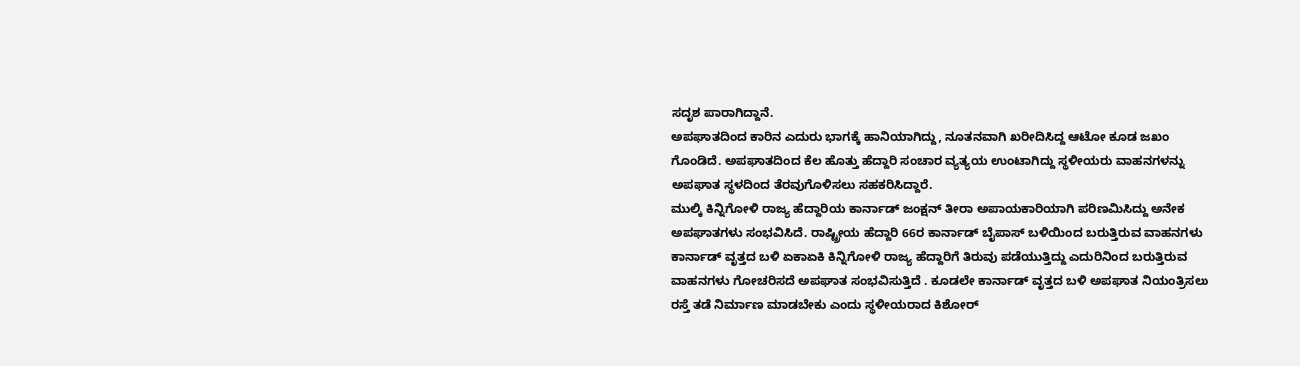ಸದೃಶ ಪಾರಾಗಿದ್ದಾನೆ.
ಅಪಘಾತದಿಂದ ಕಾರಿನ ಎದುರು ಭಾಗಕ್ಕೆ ಹಾನಿಯಾಗಿದ್ದು, ನೂತನವಾಗಿ ಖರೀದಿಸಿದ್ದ ಆಟೋ ಕೂಡ ಜಖಂ ಗೊಂಡಿದೆ. ಅಪಘಾತದಿಂದ ಕೆಲ ಹೊತ್ತು ಹೆದ್ದಾರಿ ಸಂಚಾರ ವ್ಯತ್ಯಯ ಉಂಟಾಗಿದ್ದು ಸ್ಥಳೀಯರು ವಾಹನಗಳನ್ನು ಅಪಘಾತ ಸ್ಥಳದಿಂದ ತೆರವುಗೊಳಿಸಲು ಸಹಕರಿಸಿದ್ದಾರೆ.
ಮುಲ್ಕಿ ಕಿನ್ನಿಗೋಳಿ ರಾಜ್ಯ ಹೆದ್ದಾರಿಯ ಕಾರ್ನಾಡ್ ಜಂಕ್ಷನ್ ತೀರಾ ಅಪಾಯಕಾರಿಯಾಗಿ ಪರಿಣಮಿಸಿದ್ದು ಅನೇಕ ಅಪಘಾತಗಳು ಸಂಭವಿಸಿದೆ. ರಾಷ್ಟ್ರೀಯ ಹೆದ್ದಾರಿ 66ರ ಕಾರ್ನಾಡ್ ಬೈಪಾಸ್ ಬಳಿಯಿಂದ ಬರುತ್ತಿರುವ ವಾಹನಗಳು ಕಾರ್ನಾಡ್ ವೃತ್ತದ ಬಳಿ ಏಕಾಏಕಿ ಕಿನ್ನಿಗೋಳಿ ರಾಜ್ಯ ಹೆದ್ದಾರಿಗೆ ತಿರುವು ಪಡೆಯುತ್ತಿದ್ದು ಎದುರಿನಿಂದ ಬರುತ್ತಿರುವ ವಾಹನಗಳು ಗೋಚರಿಸದೆ ಅಪಘಾತ ಸಂಭವಿಸುತ್ತಿದೆ . ಕೂಡಲೇ ಕಾರ್ನಾಡ್ ವೃತ್ತದ ಬಳಿ ಅಪಘಾತ ನಿಯಂತ್ರಿಸಲು ರಸ್ತೆ ತಡೆ ನಿರ್ಮಾಣ ಮಾಡಬೇಕು ಎಂದು ಸ್ಥಳೀಯರಾದ ಕಿಶೋರ್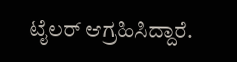ಟೈಲರ್ ಆಗ್ರಹಿಸಿದ್ದಾರೆ.